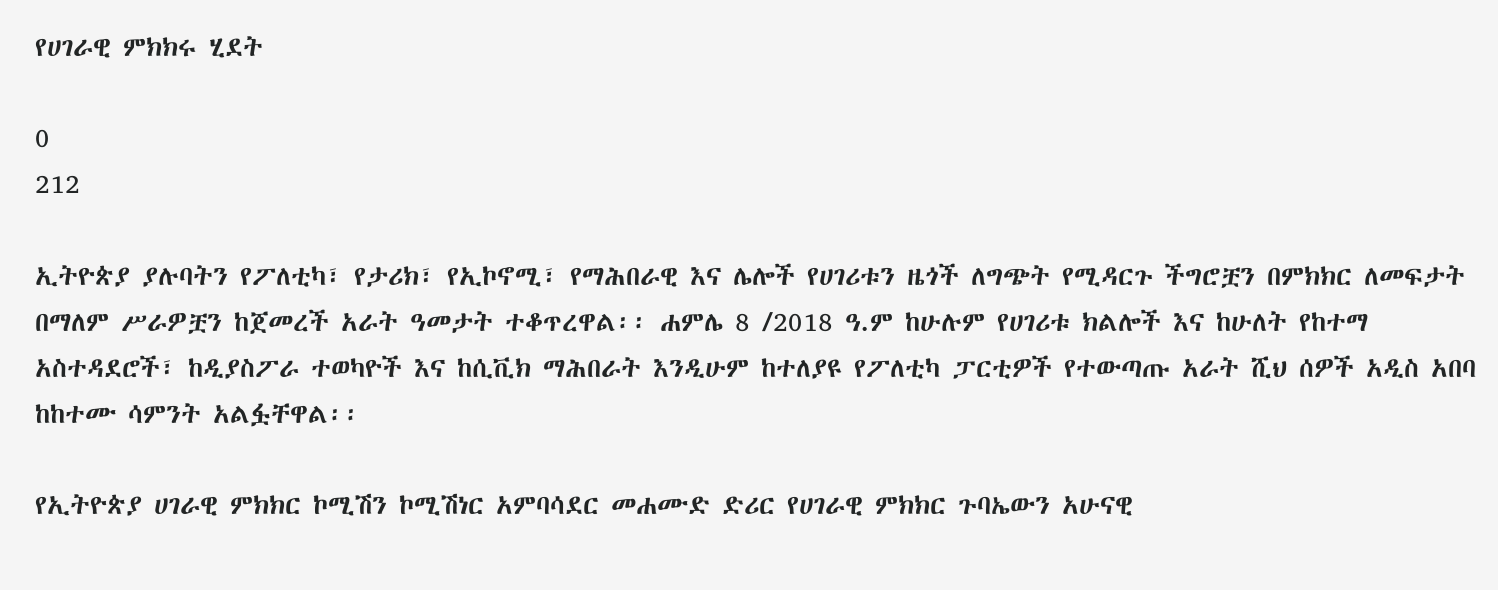የሀገራዊ ምክክሩ ሂደት

0
212

ኢትዮጵያ ያሉባትን የፖለቲካ፣ የታሪክ፣ የኢኮኖሚ፣ የማሕበራዊ እና ሌሎች የሀገሪቱን ዜጎች ለግጭት የሚዳርጉ ችግሮቿን በምክክር ለመፍታት በማለም ሥራዎቿን ከጀመረች አራት ዓመታት ተቆጥረዋል፡፡ ሐምሌ 8 /2018 ዓ.ም ከሁሉም የሀገሪቱ ክልሎች እና ከሁለት የከተማ አስተዳደሮች፣ ከዲያስፖራ ተወካዮች እና ከሲቪክ ማሕበራት እንዲሁም ከተለያዩ የፖለቲካ ፓርቲዎች የተውጣጡ አራት ሺህ ሰዎች አዲስ አበባ ከከተሙ ሳምንት አልፏቸዋል፡፡

የኢትዮጵያ ሀገራዊ ምክክር ኮሚሽን ኮሚሽነር አምባሳደር መሐሙድ ድሪር የሀገራዊ ምክክር ጉባኤውን አሁናዊ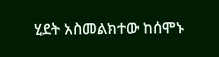ሂደት አስመልክተው ከሰሞኑ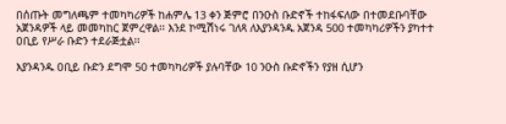በሰጡት መግለጫም ተመካካሪዎች ከሐምሌ 13 ቀን ጅምሮ በንዑስ ቡድኖች ተከፋፍለው በተመደቡባቸው አጀንዳዎች ላይ መመካከር ጀምረዋል፡፡ እንደ ኮሚሽነሩ ገለጻ ለእያንዳንዱ አጀንዳ 500 ተመካካሪዎችን ያካተተ ዐቢይ የሥራ ቡድን ተደራጅቷል፡፡

እያንዳንዱ ዐቢይ ቡድን ደግሞ 50 ተመካካሪዎች ያሉባቸው 10 ንዑስ ቡድኖችን የያዘ ሲሆን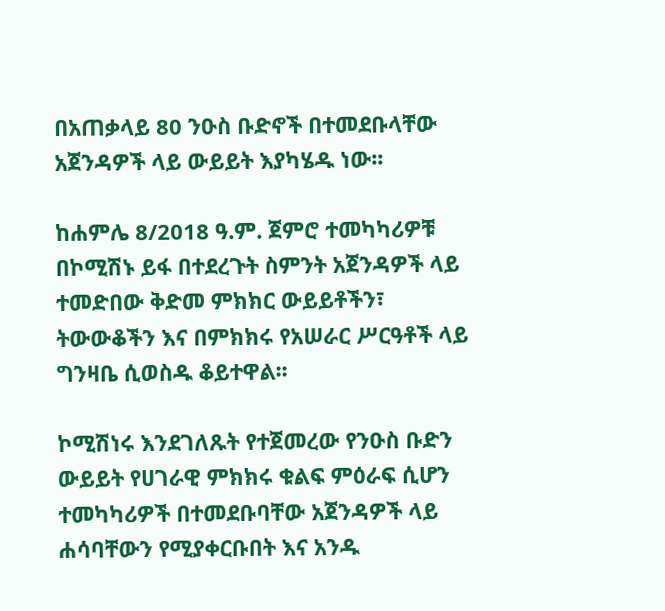በአጠቃላይ 80 ንዑስ ቡድኖች በተመደቡላቸው አጀንዳዎች ላይ ውይይት እያካሄዱ ነው፡፡

ከሐምሌ 8/2018 ዓ.ም. ጀምሮ ተመካካሪዎቹ በኮሚሽኑ ይፋ በተደረጉት ስምንት አጀንዳዎች ላይ ተመድበው ቅድመ ምክክር ውይይቶችን፣ ትውውቆችን እና በምክክሩ የአሠራር ሥርዓቶች ላይ ግንዛቤ ሲወስዱ ቆይተዋል፡፡

ኮሚሽነሩ እንደገለጹት የተጀመረው የንዑስ ቡድን ውይይት የሀገራዊ ምክክሩ ቁልፍ ምዕራፍ ሲሆን ተመካካሪዎች በተመደቡባቸው አጀንዳዎች ላይ ሐሳባቸውን የሚያቀርቡበት እና አንዱ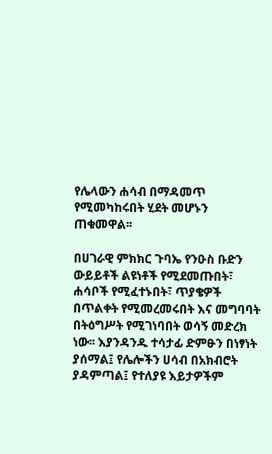የሌላውን ሐሳብ በማዳመጥ የሚመካከሩበት ሂደት መሆኑን ጠቁመዋል፡፡

በሀገራዊ ምክክር ጉባኤ የንዑስ ቡድን ውይይቶች ልዩነቶች የሚደመጡበት፣ ሐሳቦች የሚፈተኑበት፣ ጥያቄዎች በጥልቀት የሚመረመሩበት እና መግባባት በትዕግሥት የሚገነባበት ወሳኝ መድረክ ነው፡፡ እያንዳንዱ ተሳታፊ ድምፁን በነፃነት ያሰማል፤ የሌሎችን ሀሳብ በአክብሮት ያዳምጣል፤ የተለያዩ እይታዎችም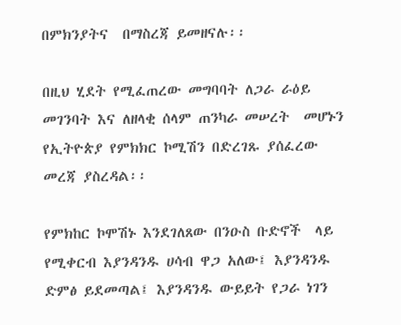በምክንያትና  በማስረጃ ይመዘናሉ፡፡

በዚህ ሂደት የሚፈጠረው መግባባት ለጋራ ራዕይ መገንባት እና ለዘላቂ ሰላም ጠንካራ መሠረት  መሆኑን የኢትዮጵያ የምክክር ኮሚሽን በድረገጹ ያሰፈረው መረጃ ያስረዳል፡፡

የምክከር ኮሞሽኑ እንደገለጸው በንዑስ ቡድኖች  ላይ የሚቀርብ እያንዳንዱ ሀሳብ ዋጋ አለው፤ እያንዳንዱ ድምፅ ይደመጣል፤ እያንዳንዱ ውይይት የጋራ ነገን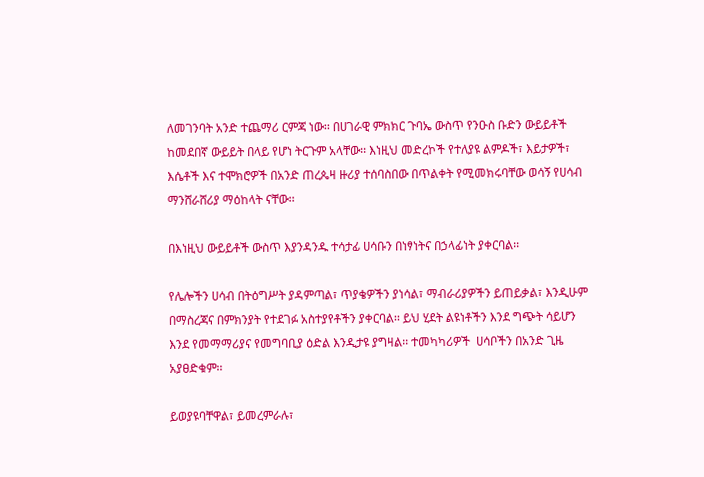ለመገንባት አንድ ተጨማሪ ርምጃ ነው፡፡ በሀገራዊ ምክክር ጉባኤ ውስጥ የንዑስ ቡድን ውይይቶች ከመደበኛ ውይይት በላይ የሆነ ትርጉም አላቸው፡፡ እነዚህ መድረኮች የተለያዩ ልምዶች፣ እይታዎች፣ እሴቶች እና ተሞክሮዎች በአንድ ጠረጴዛ ዙሪያ ተሰባስበው በጥልቀት የሚመክሩባቸው ወሳኝ የሀሳብ ማንሸራሸሪያ ማዕከላት ናቸው፡፡

በእነዚህ ውይይቶች ውስጥ እያንዳንዱ ተሳታፊ ሀሳቡን በነፃነትና በኃላፊነት ያቀርባል፡፡

የሌሎችን ሀሳብ በትዕግሥት ያዳምጣል፣ ጥያቄዎችን ያነሳል፣ ማብራሪያዎችን ይጠይቃል፣ እንዲሁም በማስረጃና በምክንያት የተደገፉ አስተያየቶችን ያቀርባል፡፡ ይህ ሂደት ልዩነቶችን እንደ ግጭት ሳይሆን እንደ የመማማሪያና የመግባቢያ ዕድል እንዲታዩ ያግዛል፡፡ ተመካካሪዎች  ሀሳቦችን በአንድ ጊዜ አያፀድቁም፡፡

ይወያዩባቸዋል፣ ይመረምራሉ፣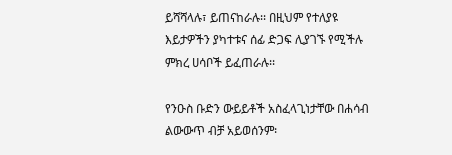ይሻሻላሉ፣ ይጠናከራሉ፡፡ በዚህም የተለያዩ እይታዎችን ያካተቱና ሰፊ ድጋፍ ሊያገኙ የሚችሉ ምክረ ሀሳቦች ይፈጠራሉ፡፡

የንዑስ ቡድን ውይይቶች አስፈላጊነታቸው በሐሳብ ልውውጥ ብቻ አይወሰንም፡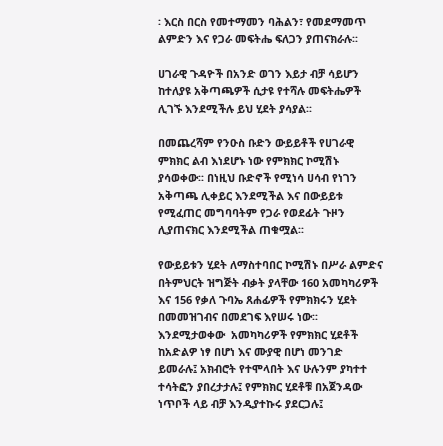፡ እርስ በርስ የመተማመን ባሕልን፣ የመደማመጥ ልምድን እና የጋራ መፍትሔ ፍለጋን ያጠናክራሉ፡፡

ሀገራዊ ጉዳዮች በአንድ ወገን እይታ ብቻ ሳይሆን ከተለያዩ አቅጣጫዎች ሲታዩ የተሻሉ መፍትሔዎች ሊገኙ እንደሚችሉ ይህ ሂደት ያሳያል፡፡

በመጨረሻም የንዑስ ቡድን ውይይቶች የሀገራዊ ምክክር ልብ እነደሆኑ ነው የምክክር ኮሚሽኑ ያሳወቀው፡፡ በነዚህ ቡድኖች የሚነሳ ሀሳብ የነገን አቅጣጫ ሊቀይር እንደሚችል እና በውይይቱ የሚፈጠር መግባባትም የጋራ የወደፊት ጉዞን ሊያጠናክር እንደሚችል ጠቁሟል፡፡

የውይይቱን ሂደት ለማስተባበር ኮሚሽኑ በሥራ ልምድና በትምህርት ዝግጅት ብቃት ያላቸው 160 አመካካሪዎች እና 156 የቃለ ጉባኤ ጸሐፊዎች የምክክሩን ሂደት በመመዝገብና በመደገፍ እየሠሩ ነው፡፡ እንደሚታወቀው  አመካካሪዎች የምክክር ሂደቶች ከአድልዎ ነፃ በሆነ እና ሙያዊ በሆነ መንገድ ይመራሉ፤ አክብሮት የተሞላበት እና ሁሉንም ያካተተ ተሳትፎን ያበረታታሉ፤ የምክክር ሂደቶቹ በአጀንዳው ነጥቦች ላይ ብቻ እንዲያተኩሩ ያደርጋሉ፤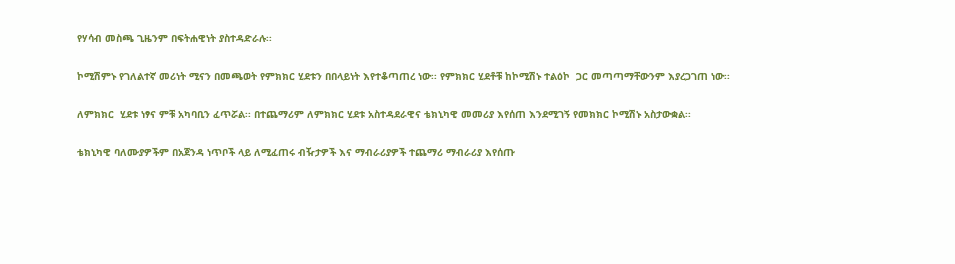የሃሳብ መስጫ ጊዜንም በፍትሐዊነት ያስተዳድራሉ፡፡

ኮሚሽምኑ የገለልተኛ መሪነት ሚናን በመጫወት የምክክር ሂደቱን በበላይነት እየተቆጣጠረ ነው፡፡ የምክክር ሂደቶቹ ከኮሚሽኑ ተልዕኮ  ጋር መጣጣማቸውንም እያረጋገጠ ነው፡፡

ለምክክር  ሂደቱ ነፃና ምቹ አካባቢን ፈጥሯል፡፡ በተጨማሪም ለምክክር ሂደቱ አስተዳደራዊና ቴክኒካዊ መመሪያ እየሰጠ እንደሚገኝ የመክክር ኮሚሽኑ አስታውቋል፡፡

ቴክኒካዊ ባለሙያዎችም በአጀንዳ ነጥቦች ላይ ለሚፈጠሩ ብዥታዎች እና ማብራሪያዎች ተጨማሪ ማብራሪያ እየሰጡ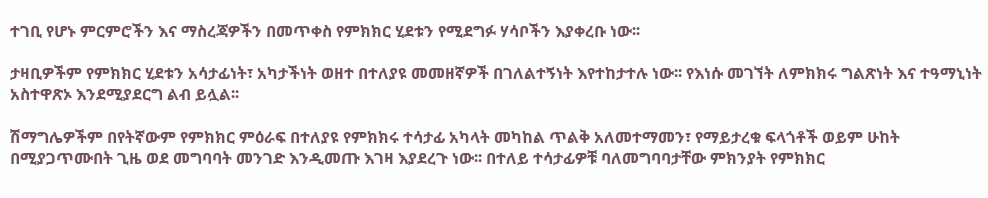ተገቢ የሆኑ ምርምሮችን እና ማስረጃዎችን በመጥቀስ የምክክር ሂደቱን የሚደግፉ ሃሳቦችን እያቀረቡ ነው፡፡

ታዛቢዎችም የምክክር ሂደቱን አሳታፊነት፣ አካታችነት ወዘተ በተለያዩ መመዘኛዎች በገለልተኝነት እየተከታተሉ ነው፡፡ የእነሱ መገኘት ለምክክሩ ግልጽነት እና ተዓማኒነት አስተዋጽኦ እንደሚያደርግ ልብ ይሏል፡፡

ሽማግሌዎችም በየትኛውም የምክክር ምዕራፍ በተለያዩ የምክክሩ ተሳታፊ አካላት መካከል ጥልቅ አለመተማመን፣ የማይታረቁ ፍላጎቶች ወይም ሁከት በሚያጋጥሙበት ጊዜ ወደ መግባባት መንገድ እንዲመጡ እገዛ እያደረጉ ነው፡፡ በተለይ ተሳታፊዎቹ ባለመግባባታቸው ምክንያት የምክክር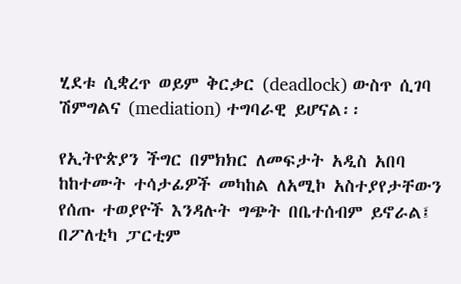ሂደቱ ሲቋረጥ ወይም ቅርቃር (deadlock) ውስጥ ሲገባ ሽምግልና (mediation) ተግባራዊ ይሆናል፡፡

የኢትዮጵያን ችግር በምክክር ለመፍታት አዲስ አበባ ከከተሙት ተሳታፊዎች መካከል ለአሚኮ አስተያየታቸውን የሰጡ ተወያዮች እንዳሉት ግጭት በቤተሰብም ይኖራል፤ በፖለቲካ ፓርቲም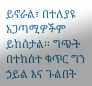ይኖራል፣ በተለያዩ አጋጣሚዎችም ይከሰታል፡፡ ግጭት በተከሰተ ቁጥር ግን ኃይል እና ጉልበት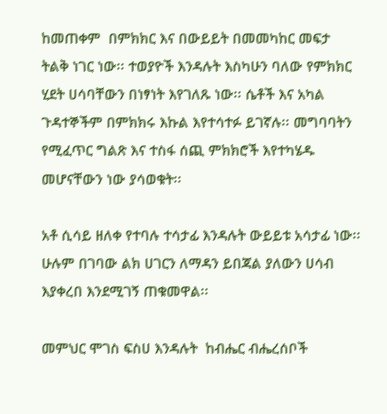ከመጠቀም  በምክክር እና በውይይት በመመካከር መፍታ ትልቅ ነገር ነው፡፡ ተወያዮች እንዳሉት እስካሁን ባለው የምክክር ሂደት ሀሳባቸውን በነፃነት እየገለጹ ነው፡፡ ሴቶች እና አካል ጉዳተኞችም በምክክሩ እኩል እየተሳተፉ ይገኛሉ፡፡ መግባባትን የሚፈጥር ግልጽ እና ተስፋ ሰጪ ምክክሮች እየተካሄዱ መሆናቸውን ነው ያሳወቁት፡፡

አቶ ሲሳይ ዘለቀ የተባሉ ተሳታፊ እንዳሉት ውይይቱ አሳታፊ ነው፡፡ ሁሉም በገባው ልክ ሀገርን ለማዳን ይበጃል ያለውን ሀሳብ እያቀረበ እንደሚገኝ ጠቁመዋል፡፡

መምህር ሞገስ ፍስሀ እንዳሉት  ከብሔር ብሔረሰቦች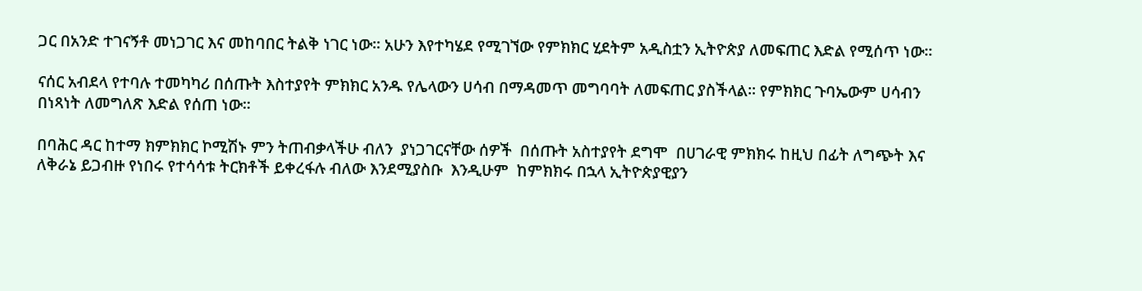ጋር በአንድ ተገናኝቶ መነጋገር እና መከባበር ትልቅ ነገር ነው፡፡ አሁን እየተካሄደ የሚገኘው የምክክር ሂደትም አዲስቷን ኢትዮጵያ ለመፍጠር እድል የሚሰጥ ነው፡፡

ናሰር አብደላ የተባሉ ተመካካሪ በሰጡት እስተያየት ምክክር አንዱ የሌላውን ሀሳብ በማዳመጥ መግባባት ለመፍጠር ያስችላል፡፡ የምክክር ጉባኤውም ሀሳብን በነጻነት ለመግለጽ እድል የሰጠ ነው፡፡

በባሕር ዳር ከተማ ክምክክር ኮሚሽኑ ምን ትጠብቃላችሁ ብለን  ያነጋገርናቸው ሰዎች  በሰጡት አስተያየት ደግሞ  በሀገራዊ ምክክሩ ከዚህ በፊት ለግጭት እና ለቅራኔ ይጋብዙ የነበሩ የተሳሳቱ ትርክቶች ይቀረፋሉ ብለው እንደሚያስቡ  እንዲሁም  ከምክክሩ በኋላ ኢትዮጵያዊያን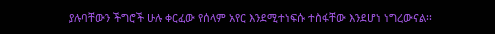ያሉባቸውን ችግሮች ሁሉ ቀርፈው የሰላም አየር እንደሚተነፍሱ ተስፋቸው እንደሆነ ነግረውናል፡፡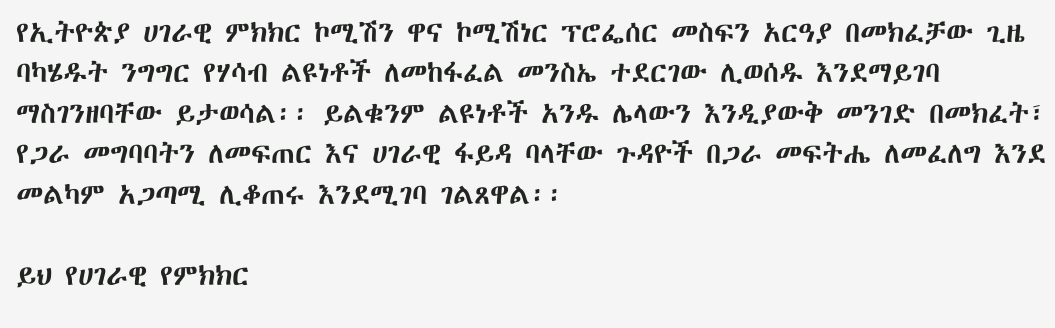የኢትዮጵያ ሀገራዊ ምክክር ኮሚሽን ዋና ኮሚሽነር ፕሮፌሰር መስፍን አርዓያ በመክፈቻው ጊዜ ባካሄዱት ንግግር የሃሳብ ልዩነቶች ለመከፋፈል መንስኤ ተደርገው ሊወሰዱ እንደማይገባ ማስገንዘባቸው ይታወሳል፡፡ ይልቁንም ልዩነቶች አንዱ ሌላውን እንዲያውቅ መንገድ በመክፈት፣ የጋራ መግባባትን ለመፍጠር እና ሀገራዊ ፋይዳ ባላቸው ጉዳዮች በጋራ መፍትሔ ለመፈለግ እንደ መልካም አጋጣሚ ሊቆጠሩ እንደሚገባ ገልጸዋል፡፡

ይህ የሀገራዊ የምክክር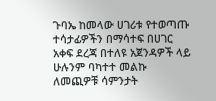ጉባኤ ከመላው ሀገሪቱ የተወጣጡ ተሳታፊዎችን በማሳተፍ በሀገር አቀፍ ደረጃ በተለዩ አጀንዳዎች ላይ ሁሉንም ባካተተ መልኩ ለመጪዎቹ ሳምንታት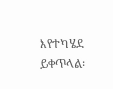እየተካሄደ ይቀጥላል፡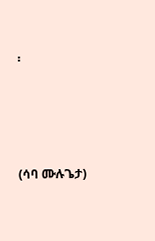፡





(ሳባ ሙሉጌታ)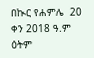በኲር የሐምሌ  20 ቀን 2018 ዓ.ም ዕትም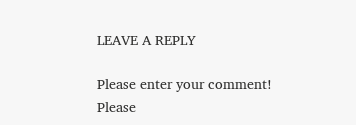LEAVE A REPLY

Please enter your comment!
Please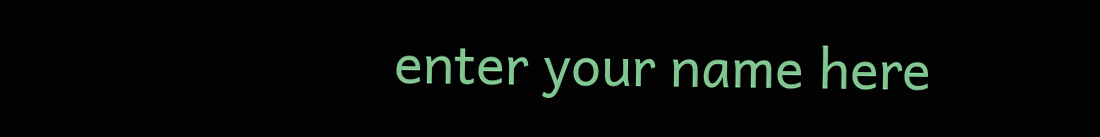enter your name here